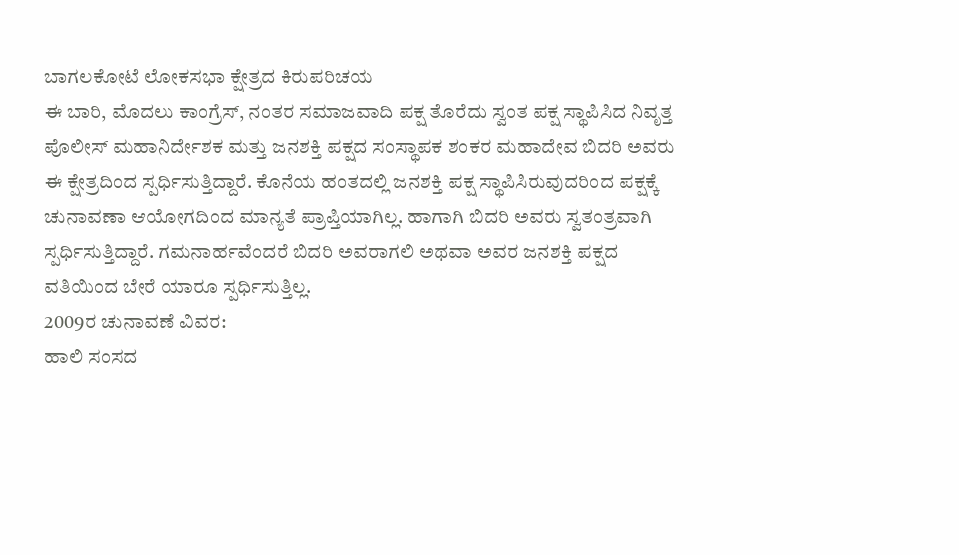ಬಾಗಲಕೋಟೆ ಲೋಕಸಭಾ ಕ್ಷೇತ್ರದ ಕಿರುಪರಿಚಯ
ಈ ಬಾರಿ, ಮೊದಲು ಕಾಂಗ್ರೆಸ್, ನಂತರ ಸಮಾಜವಾದಿ ಪಕ್ಷ ತೊರೆದು ಸ್ವಂತ ಪಕ್ಷ ಸ್ಥಾಪಿಸಿದ ನಿವೃತ್ತ ಪೊಲೀಸ್ ಮಹಾನಿರ್ದೇಶಕ ಮತ್ತು ಜನಶಕ್ತಿ ಪಕ್ಷದ ಸಂಸ್ಥಾಪಕ ಶಂಕರ ಮಹಾದೇವ ಬಿದರಿ ಅವರು ಈ ಕ್ಷೇತ್ರದಿಂದ ಸ್ಪರ್ಧಿಸುತ್ತಿದ್ದಾರೆ. ಕೊನೆಯ ಹಂತದಲ್ಲಿ ಜನಶಕ್ತಿ ಪಕ್ಷ ಸ್ಥಾಪಿಸಿರುವುದರಿಂದ ಪಕ್ಷಕ್ಕೆ ಚುನಾವಣಾ ಆಯೋಗದಿಂದ ಮಾನ್ಯತೆ ಪ್ರಾಪ್ತಿಯಾಗಿಲ್ಲ. ಹಾಗಾಗಿ ಬಿದರಿ ಅವರು ಸ್ವತಂತ್ರವಾಗಿ ಸ್ಪರ್ಧಿಸುತ್ತಿದ್ದಾರೆ. ಗಮನಾರ್ಹವೆಂದರೆ ಬಿದರಿ ಅವರಾಗಲಿ ಅಥವಾ ಅವರ ಜನಶಕ್ತಿ ಪಕ್ಷದ ವತಿಯಿಂದ ಬೇರೆ ಯಾರೂ ಸ್ಪರ್ಧಿಸುತ್ತಿಲ್ಲ.
2009ರ ಚುನಾವಣೆ ವಿವರ:
ಹಾಲಿ ಸಂಸದ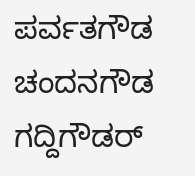ಪರ್ವತಗೌಡ ಚಂದನಗೌಡ ಗದ್ದಿಗೌಡರ್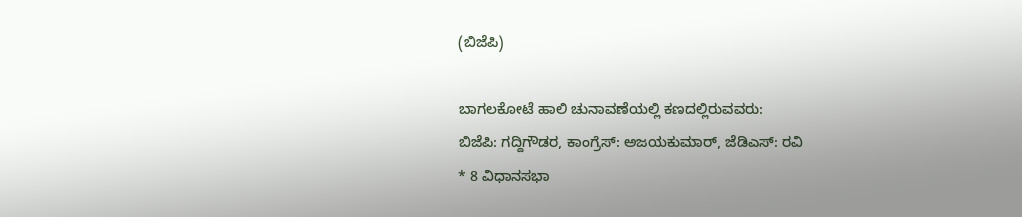(ಬಿಜೆಪಿ)

ಬಾಗಲಕೋಟೆ ಹಾಲಿ ಚುನಾವಣೆಯಲ್ಲಿ ಕಣದಲ್ಲಿರುವವರು:
ಬಿಜೆಪಿ: ಗದ್ದಿಗೌಡರ, ಕಾಂಗ್ರೆಸ್: ಅಜಯಕುಮಾರ್, ಜೆಡಿಎಸ್: ರವಿ
* 8 ವಿಧಾನಸಭಾ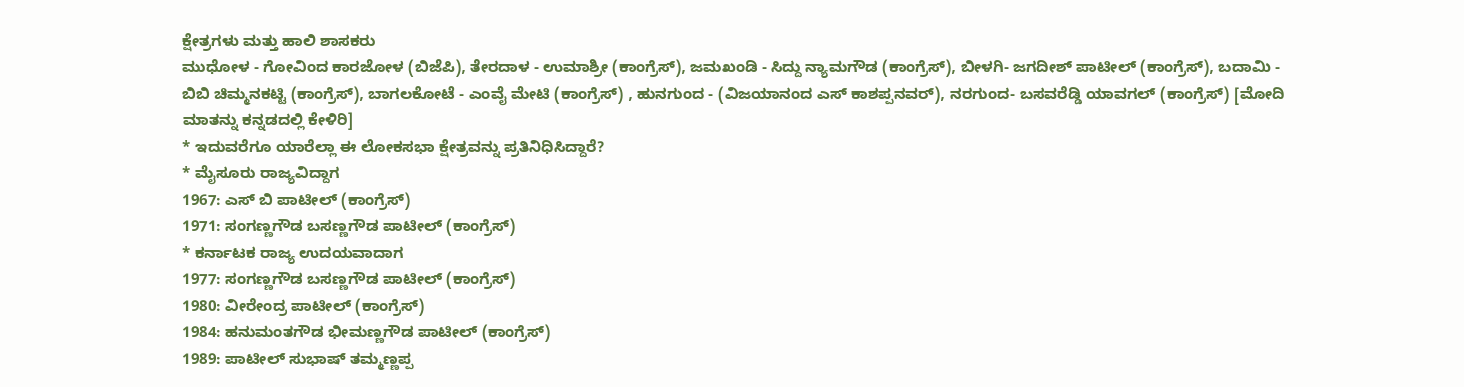ಕ್ಷೇತ್ರಗಳು ಮತ್ತು ಹಾಲಿ ಶಾಸಕರು
ಮುಧೋಳ - ಗೋವಿಂದ ಕಾರಜೋಳ (ಬಿಜೆಪಿ), ತೇರದಾಳ - ಉಮಾಶ್ರೀ (ಕಾಂಗ್ರೆಸ್), ಜಮಖಂಡಿ - ಸಿದ್ದು ನ್ಯಾಮಗೌಡ (ಕಾಂಗ್ರೆಸ್), ಬೀಳಗಿ- ಜಗದೀಶ್ ಪಾಟೀಲ್ (ಕಾಂಗ್ರೆಸ್), ಬದಾಮಿ - ಬಿಬಿ ಚಿಮ್ಮನಕಟ್ಟಿ (ಕಾಂಗ್ರೆಸ್), ಬಾಗಲಕೋಟೆ - ಎಂವೈ ಮೇಟಿ (ಕಾಂಗ್ರೆಸ್) , ಹುನಗುಂದ - (ವಿಜಯಾನಂದ ಎಸ್ ಕಾಶಪ್ಪನವರ್), ನರಗುಂದ- ಬಸವರೆಡ್ಡಿ ಯಾವಗಲ್ (ಕಾಂಗ್ರೆಸ್) [ಮೋದಿ ಮಾತನ್ನು ಕನ್ನಡದಲ್ಲಿ ಕೇಳಿರಿ]
* ಇದುವರೆಗೂ ಯಾರೆಲ್ಲಾ ಈ ಲೋಕಸಭಾ ಕ್ಷೇತ್ರವನ್ನು ಪ್ರತಿನಿಧಿಸಿದ್ದಾರೆ?
* ಮೈಸೂರು ರಾಜ್ಯವಿದ್ದಾಗ
1967: ಎಸ್ ಬಿ ಪಾಟೀಲ್ (ಕಾಂಗ್ರೆಸ್)
1971: ಸಂಗಣ್ಣಗೌಡ ಬಸಣ್ಣಗೌಡ ಪಾಟೀಲ್ (ಕಾಂಗ್ರೆಸ್)
* ಕರ್ನಾಟಕ ರಾಜ್ಯ ಉದಯವಾದಾಗ
1977: ಸಂಗಣ್ಣಗೌಡ ಬಸಣ್ಣಗೌಡ ಪಾಟೀಲ್ (ಕಾಂಗ್ರೆಸ್)
1980: ವೀರೇಂದ್ರ ಪಾಟೀಲ್ (ಕಾಂಗ್ರೆಸ್)
1984: ಹನುಮಂತಗೌಡ ಭೀಮಣ್ಣಗೌಡ ಪಾಟೀಲ್ (ಕಾಂಗ್ರೆಸ್)
1989: ಪಾಟೀಲ್ ಸುಭಾಷ್ ತಮ್ಮಣ್ಣಪ್ಪ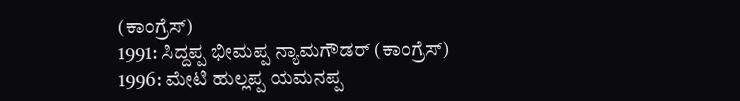(ಕಾಂಗ್ರೆಸ್)
1991: ಸಿದ್ದಪ್ಪ ಭೀಮಪ್ಪ ನ್ಯಾಮಗೌಡರ್ (ಕಾಂಗ್ರೆಸ್)
1996: ಮೇಟಿ ಹುಲ್ಲಪ್ಪ ಯಮನಪ್ಪ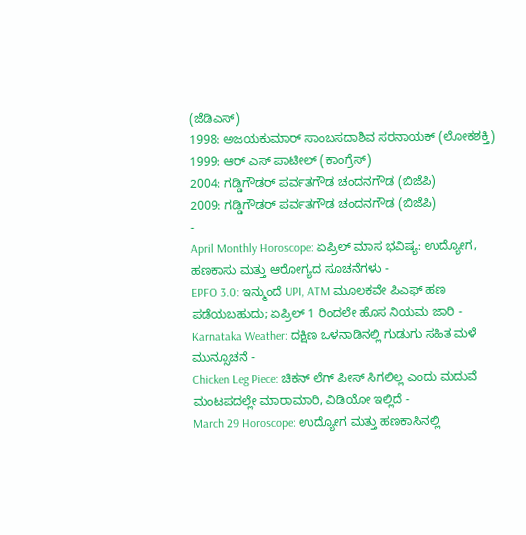(ಜೆಡಿಎಸ್)
1998: ಅಜಯಕುಮಾರ್ ಸಾಂಬಸದಾಶಿವ ಸರನಾಯಕ್ (ಲೋಕಶಕ್ತಿ)
1999: ಆರ್ ಎಸ್ ಪಾಟೀಲ್ (ಕಾಂಗ್ರೆಸ್)
2004: ಗಡ್ಡಿಗೌಡರ್ ಪರ್ವತಗೌಡ ಚಂದನಗೌಡ (ಬಿಜೆಪಿ)
2009: ಗಡ್ಡಿಗೌಡರ್ ಪರ್ವತಗೌಡ ಚಂದನಗೌಡ (ಬಿಜೆಪಿ)
-
April Monthly Horoscope: ಏಪ್ರಿಲ್ ಮಾಸ ಭವಿಷ್ಯ: ಉದ್ಯೋಗ, ಹಣಕಾಸು ಮತ್ತು ಆರೋಗ್ಯದ ಸೂಚನೆಗಳು -
EPFO 3.0: ಇನ್ಮುಂದೆ UPI, ATM ಮೂಲಕವೇ ಪಿಎಫ್ ಹಣ ಪಡೆಯಬಹುದು; ಏಪ್ರಿಲ್ 1 ರಿಂದಲೇ ಹೊಸ ನಿಯಮ ಜಾರಿ -
Karnataka Weather: ದಕ್ಷಿಣ ಒಳನಾಡಿನಲ್ಲಿ ಗುಡುಗು ಸಹಿತ ಮಳೆ ಮುನ್ಸೂಚನೆ -
Chicken Leg Piece: ಚಿಕನ್ ಲೆಗ್ ಪೀಸ್ ಸಿಗಲಿಲ್ಲ ಎಂದು ಮದುವೆ ಮಂಟಪದಲ್ಲೇ ಮಾರಾಮಾರಿ, ವಿಡಿಯೋ ಇಲ್ಲಿದೆ -
March 29 Horoscope: ಉದ್ಯೋಗ ಮತ್ತು ಹಣಕಾಸಿನಲ್ಲಿ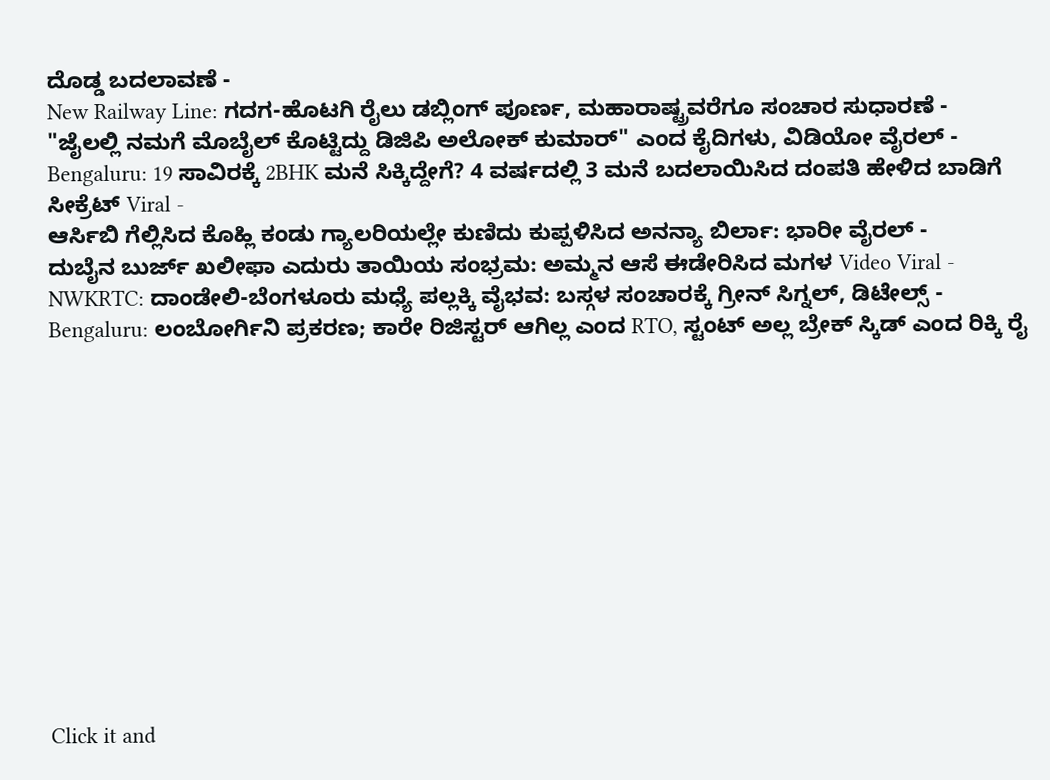ದೊಡ್ಡ ಬದಲಾವಣೆ -
New Railway Line: ಗದಗ-ಹೊಟಗಿ ರೈಲು ಡಬ್ಲಿಂಗ್ ಪೂರ್ಣ, ಮಹಾರಾಷ್ಟ್ರವರೆಗೂ ಸಂಚಾರ ಸುಧಾರಣೆ -
"ಜೈಲಲ್ಲಿ ನಮಗೆ ಮೊಬೈಲ್ ಕೊಟ್ಟಿದ್ದು ಡಿಜಿಪಿ ಅಲೋಕ್ ಕುಮಾರ್" ಎಂದ ಕೈದಿಗಳು, ವಿಡಿಯೋ ವೈರಲ್ -
Bengaluru: 19 ಸಾವಿರಕ್ಕೆ 2BHK ಮನೆ ಸಿಕ್ಕಿದ್ದೇಗೆ? 4 ವರ್ಷದಲ್ಲಿ 3 ಮನೆ ಬದಲಾಯಿಸಿದ ದಂಪತಿ ಹೇಳಿದ ಬಾಡಿಗೆ ಸೀಕ್ರೆಟ್ Viral -
ಆರ್ಸಿಬಿ ಗೆಲ್ಲಿಸಿದ ಕೊಹ್ಲಿ ಕಂಡು ಗ್ಯಾಲರಿಯಲ್ಲೇ ಕುಣಿದು ಕುಪ್ಪಳಿಸಿದ ಅನನ್ಯಾ ಬಿರ್ಲಾ: ಭಾರೀ ವೈರಲ್ -
ದುಬೈನ ಬುರ್ಜ್ ಖಲೀಫಾ ಎದುರು ತಾಯಿಯ ಸಂಭ್ರಮ: ಅಮ್ಮನ ಆಸೆ ಈಡೇರಿಸಿದ ಮಗಳ Video Viral -
NWKRTC: ದಾಂಡೇಲಿ-ಬೆಂಗಳೂರು ಮಧ್ಯೆ ಪಲ್ಲಕ್ಕಿ ವೈಭವ: ಬಸ್ಗಳ ಸಂಚಾರಕ್ಕೆ ಗ್ರೀನ್ ಸಿಗ್ನಲ್, ಡಿಟೇಲ್ಸ್ -
Bengaluru: ಲಂಬೋರ್ಗಿನಿ ಪ್ರಕರಣ; ಕಾರೇ ರಿಜಿಸ್ಟರ್ ಆಗಿಲ್ಲ ಎಂದ RTO, ಸ್ಟಂಟ್ ಅಲ್ಲ ಬ್ರೇಕ್ ಸ್ಕಿಡ್ ಎಂದ ರಿಕ್ಕಿ ರೈ












Click it and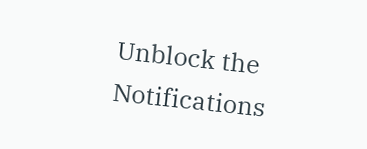Unblock the Notifications